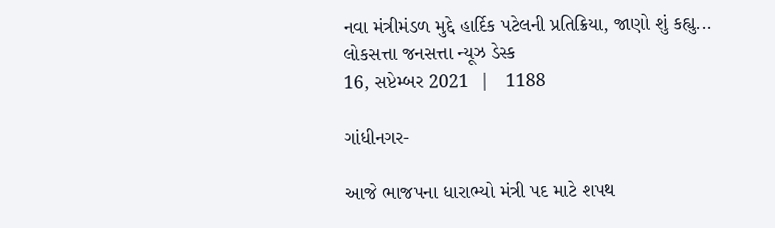નવા મંત્રીમંડળ મુદ્દે હાર્દિક પટેલની પ્રતિક્રિયા, જાણો શું કહ્યુ...
લોકસત્તા જનસત્તા ન્યૂઝ ડેસ્ક
16, સપ્ટેમ્બર 2021  |   1188

ગાંધીનગર-

આજે ભાજપના ધારાભ્યો મંત્રી પદ માટે શપથ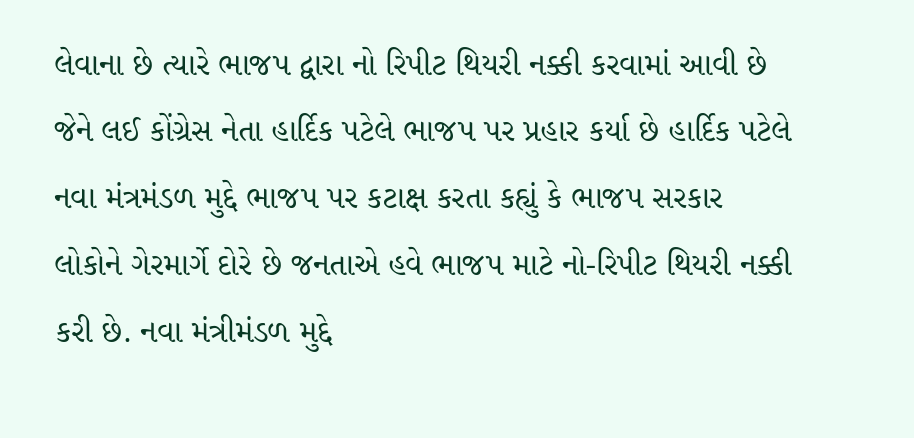લેવાના છે ત્યારે ભાજપ દ્વારા નો રિપીટ થિયરી નક્કી કરવામાં આવી છે જેને લઈ કોંગ્રેસ નેતા હાર્દિક પટેલે ભાજપ પર પ્રહાર કર્યા છે હાર્દિક પટેલે નવા મંત્રમંડળ મુદ્દે ભાજપ પર કટાક્ષ કરતા કહ્યું કે ભાજપ સરકાર લોકોને ગેરમાર્ગે દોરે છે જનતાએ હવે ભાજપ માટે નો-રિપીટ થિયરી નક્કી કરી છે. નવા મંત્રીમંડળ મુદ્દે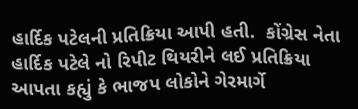હાર્દિક પટેલની પ્રતિક્રિયા આપી હતી.  કોંગ્રેસ નેતા હાર્દિક પટેલે નો રિપીટ થિયરીને લઈ પ્રતિક્રિયા આપતા કહ્યું કે ભાજપ લોકોને ગેરમાર્ગે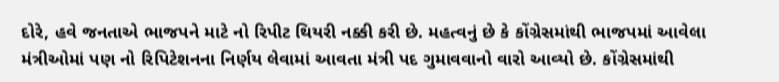દોરે, હવે જનતાએ ભાજપને માટે નો રિપીટ થિયરી નક્કી કરી છે. મહત્વનું છે કે કોંગ્રેસમાંથી ભાજપમાં આવેલા મંત્રીઓમાં પણ નો રિપિટેશનના નિર્ણય લેવામાં આવતા મંત્રી પદ ગુમાવવાનો વારો આવ્યો છે. કોંગ્રેસમાંથી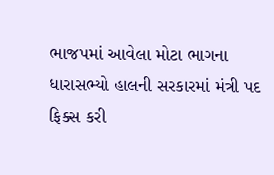ભાજપમાં આવેલા મોટા ભાગના ધારાસભ્યો હાલની સરકારમાં મંત્રી પદ ફિક્સ કરી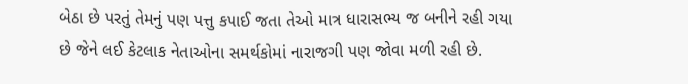બેઠા છે પરતું તેમનું પણ પત્તુ કપાઈ જતા તેઓ માત્ર ધારાસભ્ય જ બનીને રહી ગયા છે જેને લઈ કેટલાક નેતાઓના સમર્થકોમાં નારાજગી પણ જોવા મળી રહી છે.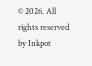© 2026. All rights reserved by Inkpot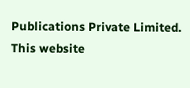Publications Private Limited.
This website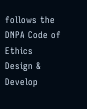follows the DNPA Code of Ethics
Design & Develop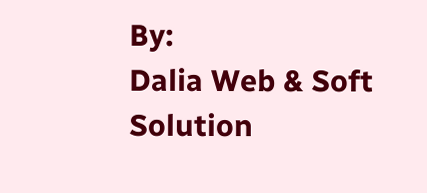By:
Dalia Web & Soft Solution